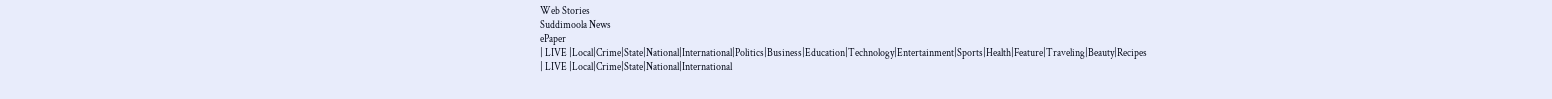Web Stories
Suddimoola News
ePaper
| LIVE |Local|Crime|State|National|International|Politics|Business|Education|Technology|Entertainment|Sports|Health|Feature|Traveling|Beauty|Recipes
| LIVE |Local|Crime|State|National|International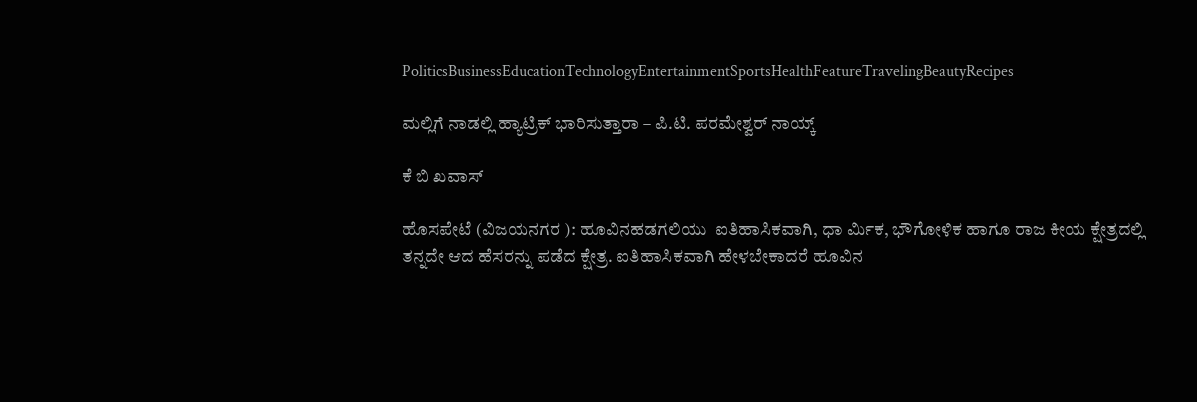PoliticsBusinessEducationTechnologyEntertainmentSportsHealthFeatureTravelingBeautyRecipes

ಮಲ್ಲಿಗೆ ನಾಡಲ್ಲಿ ಹ್ಯಾಟ್ರಿಕ್ ಭಾರಿಸುತ್ತಾರಾ – ಪಿ.ಟಿ. ಪರಮೇಶ್ವರ್ ನಾಯ್ಕ್

ಕೆ ಬಿ ಖವಾಸ್

ಹೊಸಪೇಟೆ (ವಿಜಯನಗರ ): ಹೂವಿನಹಡಗಲಿಯು  ಐತಿಹಾಸಿಕವಾಗಿ, ಧಾ ರ್ಮಿಕ, ಭೌಗೋಳಿಕ ಹಾಗೂ ರಾಜ ಕೀಯ ಕ್ಷೇತ್ರದಲ್ಲಿ ತನ್ನದೇ ಆದ ಹೆಸರನ್ನು ಪಡೆದ ಕ್ಷೇತ್ರ. ಐತಿಹಾಸಿಕವಾಗಿ ಹೇಳಬೇಕಾದರೆ ಹೂವಿನ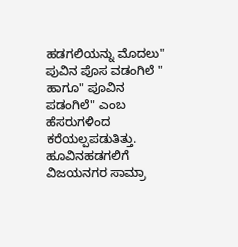ಹಡಗಲಿಯನ್ನು ಮೊದಲು" ಪುವಿನ ಪೊಸ ವಡಂಗಿಲೆ " ಹಾಗೂ" ಪೂವಿನ ಪಡಂಗಿಲೆ" ಎಂಬ ಹೆಸರುಗಳಿಂದ ಕರೆಯಲ್ಪಪಡುತಿತ್ತು. ಹೂವಿನಹಡಗಲಿಗೆ ವಿಜಯನಗರ ಸಾಮ್ರಾ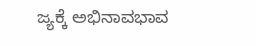ಜ್ಯಕ್ಕೆ ಅಭಿನಾವಭಾವ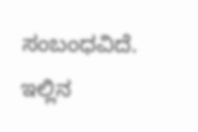ಸಂಬಂಧವಿದೆ. ಇಲ್ಲಿನ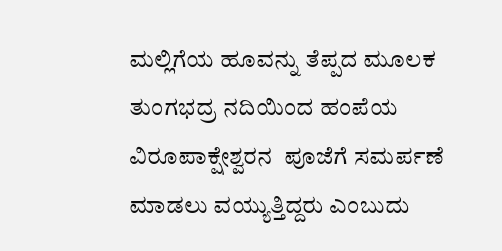ಮಲ್ಲಿಗೆಯ ಹೂವನ್ನು ತೆಪ್ಪದ ಮೂಲಕ  ತುಂಗಭದ್ರ ನದಿಯಿಂದ ಹಂಪೆಯ ವಿರೂಪಾಕ್ಷೇಶ್ವರನ  ಪೂಜೆಗೆ ಸಮರ್ಪಣೆ ಮಾಡಲು ವಯ್ಯುತ್ತಿದ್ದರು ಎಂಬುದು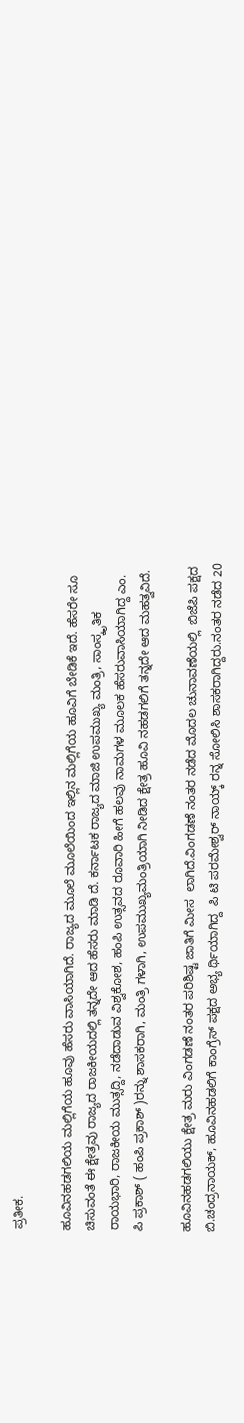ಪ್ರತೀಕ.

ಹೂವಿನಹಡಗಲಿಯ ಮಲ್ಲಿಗೆಯ ಹೂವು ಹೆಸರು ವಾಸಿಯಾಗಿದೆ. ರಾಜ್ಯದ ಮೂಲೆ ಮೂಲೆಯಿಂದ ಇಲ್ಲಿನ ಮಲ್ಲಿಗೆಯ ಹೂವಿಗೆ ಬೇಡಿಕೆ ಇದೆ. ಹೆಸರೇ ಸೂ ಚಿಸುವಂತೆ ಈ ಕ್ಷೇತ್ರವು ರಾಜ್ಯದ ರಾಜಕೀಯದಲ್ಲಿ ತನ್ನದೇ ಆದ ಹೆಸರು ಮಾಡಿ ದೆ. ಕರ್ನಾಟಕ ರಾಜ್ಯದ ಮಾಜಿ ಉಪಮುಖ್ಯ ಮಂತ್ರಿ, ಸಾಂಸ್ಕೃತಿಕ ರಾಯಭಾರಿ, ರಾಜಕೀಯ ಮುತ್ಸದ್ದಿ, ನಡೆದಾಡುವ ವಿಶ್ವಕೋಶ, ಹಂಪಿ ಉತ್ಸವದ ರೂವಾರಿ ಹೀಗೆ ಹಲವು ನಾಮಗಳ ಮೂಲಕ ಹೆಸರುವಾಸಿಯಾಗಿದ್ದ ಎಂ. ಪಿ ಪ್ರಕಾಶ್ ( ಹಂಪಿ ಪ್ರಕಾಶ್ )ರನ್ನು ಶಾಸಕರಾಗಿ, ಮಂತ್ರಿ ಗಳಾಗಿ, ಉಪಮುಖ್ಯಮಂತ್ರಿಯಾಗಿ ನೀಡಿದ ಕ್ಷೇತ್ರ ಹೂವಿ ನಹಡಗಲಿಗೆ ತನ್ನದೇ ಆದ ಮಹತ್ವವಿದೆ.

ಹೂವಿನಹಡಗಲಿಯು ಕ್ಷೇತ್ರ ಮರು ವಿಂಗಡಣೆ ನಂತರ ಪರಿಶಿಷ್ಟ ಜಾತಿಗೆ ಮೀಸ  ಲಾಗಿದೆ.ವಿಂಗಡಣೆ ನಂತರ ನಡೆದ ಮೊದಲ ಚುನಾವಣೆಯಲ್ಲಿ  ಬಿಜೆಪಿ ಪಕ್ಷದ ಬಿ.ಚಂದ್ರನಾಯಕ್, ಹೂವಿನಹಡಲಿಗೆ ಕಾಂಗ್ರೆಸ್ ಪಕ್ಷದ ಅಭ್ಯ ರ್ಥಿಯಾಗಿದ್ದ  ಪಿ ಟಿ ಪರಮೇಶ್ವರ್ ನಾಯ್ಕ್ ರನ್ನ ಸೋಲಿಸಿ ಶಾಸಕರಾಗಿದ್ದರು.ನಂತರ ನಡೆದ 20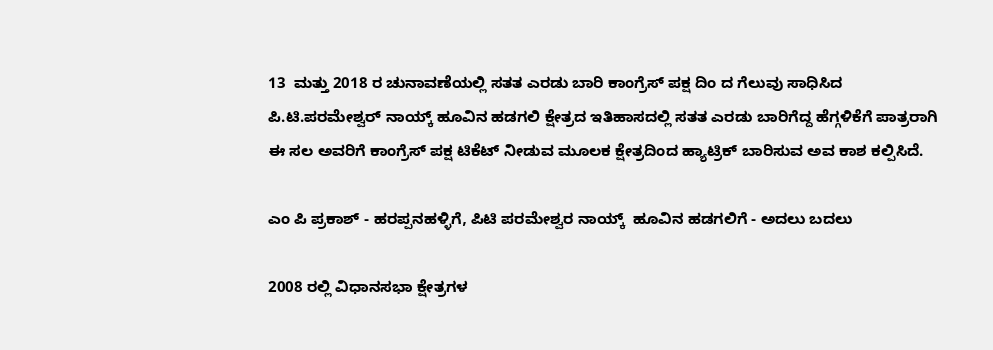13  ಮತ್ತು 2018 ರ ಚುನಾವಣೆಯಲ್ಲಿ ಸತತ ಎರಡು ಬಾರಿ ಕಾಂಗ್ರೆಸ್ ಪಕ್ಷ ದಿಂ ದ ಗೆಲುವು ಸಾಧಿಸಿದ ಪಿ.ಟಿ.ಪರಮೇಶ್ವರ್ ನಾಯ್ಕ್ ಹೂವಿನ ಹಡಗಲಿ ಕ್ಷೇತ್ರದ ಇತಿಹಾಸದಲ್ಲಿ ಸತತ ಎರಡು ಬಾರಿಗೆದ್ದ ಹೆಗ್ಗಳಿಕೆಗೆ ಪಾತ್ರರಾಗಿ ಈ ಸಲ ಅವರಿಗೆ ಕಾಂಗ್ರೆಸ್ ಪಕ್ಷ ಟಿಕೆಟ್ ನೀಡುವ ಮೂಲಕ ಕ್ಷೇತ್ರದಿಂದ ಹ್ಯಾಟ್ರಿಕ್ ಬಾರಿಸುವ ಅವ ಕಾಶ ಕಲ್ಪಿಸಿದೆ.

ಎಂ ಪಿ ಪ್ರಕಾಶ್ - ಹರಪ್ಪನಹಳ್ಳಿಗೆ, ಪಿಟಿ ಪರಮೇಶ್ವರ ನಾಯ್ಕ್  ಹೂವಿನ ಹಡಗಲಿಗೆ - ಅದಲು ಬದಲು

2008 ರಲ್ಲಿ ವಿಧಾನಸಭಾ ಕ್ಷೇತ್ರಗಳ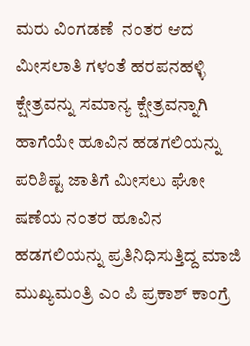ಮರು ವಿಂಗಡಣೆ  ನಂತರ ಆದ ಮೀಸಲಾತಿ ಗಳಂತೆ ಹರಪನಹಳ್ಳಿ ಕ್ಷೇತ್ರವನ್ನು ಸಮಾನ್ಯ ಕ್ಷೇತ್ರವನ್ನಾಗಿ ಹಾಗೆಯೇ ಹೂವಿನ ಹಡಗಲಿಯನ್ನು  ಪರಿಶಿಷ್ಟ ಜಾತಿಗೆ ಮೀಸಲು ಘೋ ಷಣೆಯ ನಂತರ ಹೂವಿನ ಹಡಗಲಿಯನ್ನು ಪ್ರತಿನಿಧಿಸುತ್ತಿದ್ದ ಮಾಜಿ ಮುಖ್ಯಮಂತ್ರಿ ಎಂ ಪಿ ಪ್ರಕಾಶ್ ಕಾಂಗ್ರೆ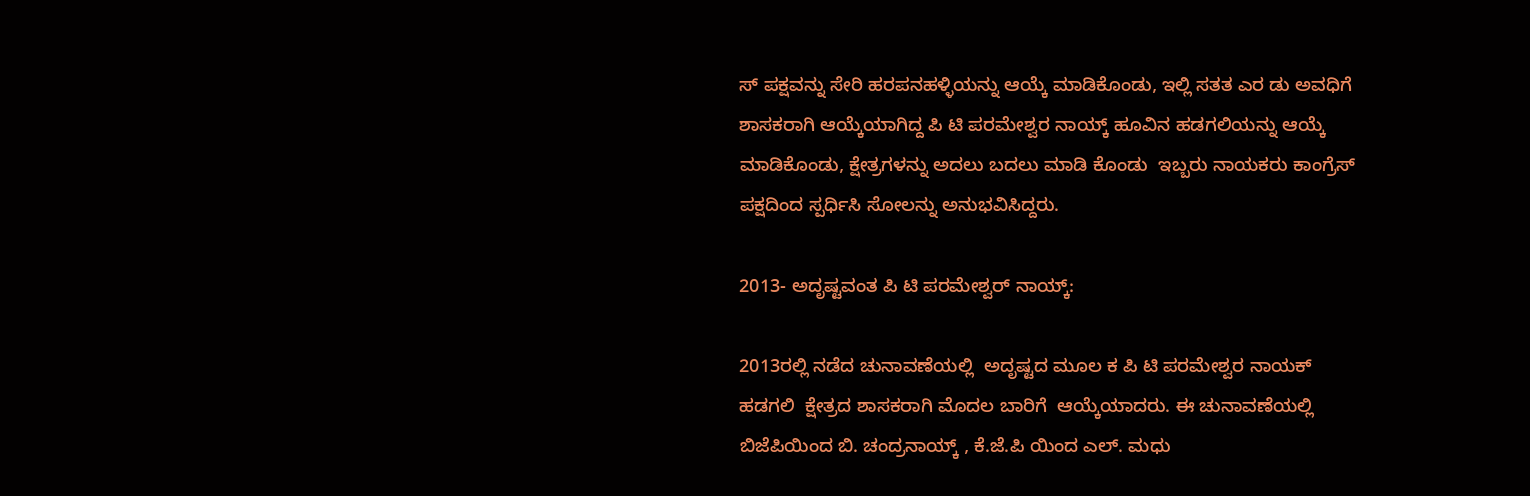ಸ್ ಪಕ್ಷವನ್ನು ಸೇರಿ ಹರಪನಹಳ್ಳಿಯನ್ನು ಆಯ್ಕೆ ಮಾಡಿಕೊಂಡು, ಇಲ್ಲಿ ಸತತ ಎರ ಡು ಅವಧಿಗೆ ಶಾಸಕರಾಗಿ ಆಯ್ಕೆಯಾಗಿದ್ದ ಪಿ ಟಿ ಪರಮೇಶ್ವರ ನಾಯ್ಕ್ ಹೂವಿನ ಹಡಗಲಿಯನ್ನು ಆಯ್ಕೆ ಮಾಡಿಕೊಂಡು, ಕ್ಷೇತ್ರಗಳನ್ನು ಅದಲು ಬದಲು ಮಾಡಿ ಕೊಂಡು  ಇಬ್ಬರು ನಾಯಕರು ಕಾಂಗ್ರೆಸ್ ಪಕ್ಷದಿಂದ ಸ್ಪರ್ಧಿಸಿ ಸೋಲನ್ನು ಅನುಭವಿಸಿದ್ದರು.

2013- ಅದೃಷ್ಟವಂತ ಪಿ ಟಿ ಪರಮೇಶ್ವರ್ ನಾಯ್ಕ್:

2013ರಲ್ಲಿ ನಡೆದ ಚುನಾವಣೆಯಲ್ಲಿ  ಅದೃಷ್ಟದ ಮೂಲ ಕ ಪಿ ಟಿ ಪರಮೇಶ್ವರ ನಾಯಕ್ ಹಡಗಲಿ  ಕ್ಷೇತ್ರದ ಶಾಸಕರಾಗಿ ಮೊದಲ ಬಾರಿಗೆ  ಆಯ್ಕೆಯಾದರು. ಈ ಚುನಾವಣೆಯಲ್ಲಿ ಬಿಜೆಪಿಯಿಂದ ಬಿ. ಚಂದ್ರನಾಯ್ಕ್ , ಕೆ.ಜೆ.ಪಿ ಯಿಂದ ಎಲ್. ಮಧು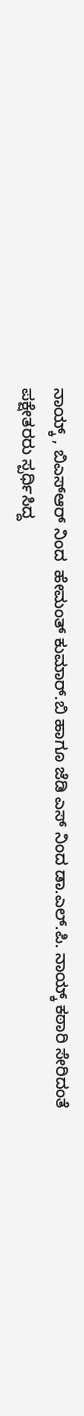ನಾಯ್ಕ್ , ಬಿಎಸ್ಆರ್ ನಿಂದ  ಹೇಮಂತ್ ಕುಮಾರ್.ಬಿ ಹಾಗೂ ಜೆಡಿ ಎಸ್ ನಿಂದ ಡಾ.ಎಲ್.ಪಿ. ನಾಯ್ಕ್ ಕಠಾರಿ ಸೇರಿದಂತೆ  ಪಕ್ಷೇತರರು ಸ್ಪರ್ಧಿಸಿದ್ದ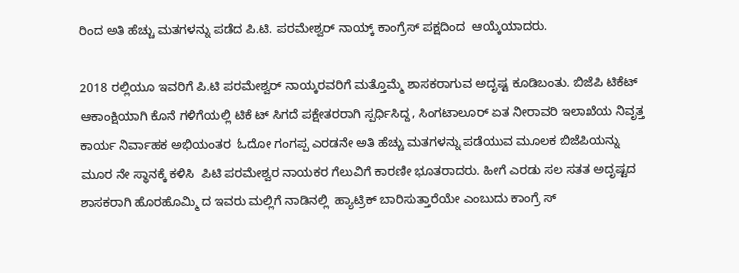ರಿಂದ ಅತಿ ಹೆಚ್ಚು ಮತಗಳನ್ನು ಪಡೆದ ಪಿ.ಟಿ. ಪರಮೇಶ್ವರ್ ನಾಯ್ಕ್ ಕಾಂಗ್ರೆಸ್ ಪಕ್ಷದಿಂದ  ಆಯ್ಕೆಯಾದರು.

2018 ರಲ್ಲಿಯೂ ಇವರಿಗೆ ಪಿ.ಟಿ ಪರಮೇಶ್ವರ್ ನಾಯ್ಕರವರಿಗೆ ಮತ್ತೊಮ್ಮೆ ಶಾಸಕರಾಗುವ ಅದೃಷ್ಟ ಕೂಡಿಬಂತು. ಬಿಜೆಪಿ ಟಿಕೆಟ್ ಆಕಾಂಕ್ಷಿಯಾಗಿ ಕೊನೆ ಗಳಿಗೆಯಲ್ಲಿ ಟಿಕೆ ಟ್ ಸಿಗದೆ ಪಕ್ಷೇತರರಾಗಿ ಸ್ಪರ್ಧಿಸಿದ್ದ, ಸಿಂಗಟಾಲೂರ್ ಏತ ನೀರಾವರಿ ಇಲಾಖೆಯ ನಿವೃತ್ತ ಕಾರ್ಯ ನಿರ್ವಾಹಕ ಅಭಿಯಂತರ  ಓದೋ ಗಂಗಪ್ಪ ಎರಡನೇ ಅತಿ ಹೆಚ್ಚು ಮತಗಳನ್ನು ಪಡೆಯುವ ಮೂಲಕ ಬಿಜೆಪಿಯನ್ನು ಮೂರ ನೇ ಸ್ಥಾನಕ್ಕೆ ಕಳಿಸಿ  ಪಿಟಿ ಪರಮೇಶ್ವರ ನಾಯಕರ ಗೆಲುವಿಗೆ ಕಾರಣೀ ಭೂತರಾದರು. ಹೀಗೆ ಎರಡು ಸಲ ಸತತ ಅದೃಷ್ಟದ ಶಾಸಕರಾಗಿ ಹೊರಹೊಮ್ಮಿ ದ ಇವರು ಮಲ್ಲಿಗೆ ನಾಡಿನಲ್ಲಿ  ಹ್ಯಾಟ್ರಿಕ್ ಬಾರಿಸುತ್ತಾರೆಯೇ ಎಂಬುದು ಕಾಂಗ್ರೆ ಸ್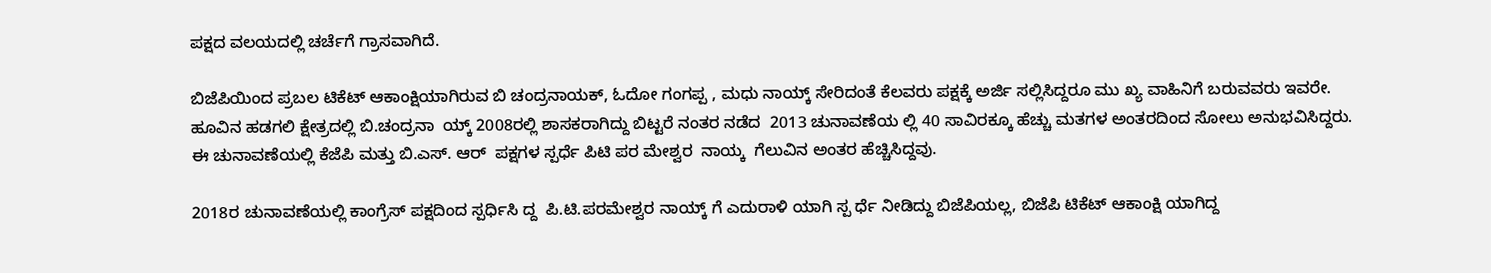ಪಕ್ಷದ ವಲಯದಲ್ಲಿ ಚರ್ಚೆಗೆ ಗ್ರಾಸವಾಗಿದೆ.

ಬಿಜೆಪಿಯಿಂದ ಪ್ರಬಲ ಟಿಕೆಟ್ ಆಕಾಂಕ್ಷಿಯಾಗಿರುವ ಬಿ ಚಂದ್ರನಾಯಕ್, ಓದೋ ಗಂಗಪ್ಪ , ಮಧು ನಾಯ್ಕ್ ಸೇರಿದಂತೆ ಕೆಲವರು ಪಕ್ಷಕ್ಕೆ ಅರ್ಜಿ ಸಲ್ಲಿಸಿದ್ದರೂ ಮು ಖ್ಯ ವಾಹಿನಿಗೆ ಬರುವವರು ಇವರೇ. ಹೂವಿನ ಹಡಗಲಿ ಕ್ಷೇತ್ರದಲ್ಲಿ ಬಿ.ಚಂದ್ರನಾ  ಯ್ಕ್ 2008ರಲ್ಲಿ ಶಾಸಕರಾಗಿದ್ದು ಬಿಟ್ಟರೆ ನಂತರ ನಡೆದ  2013 ಚುನಾವಣೆಯ ಲ್ಲಿ 40 ಸಾವಿರಕ್ಕೂ ಹೆಚ್ಚು ಮತಗಳ ಅಂತರದಿಂದ ಸೋಲು ಅನುಭವಿಸಿದ್ದರು. ಈ ಚುನಾವಣೆಯಲ್ಲಿ ಕೆಜೆಪಿ ಮತ್ತು ಬಿ.ಎಸ್. ಆರ್  ಪಕ್ಷಗಳ ಸ್ಪರ್ಧೆ ಪಿಟಿ ಪರ ಮೇಶ್ವರ  ನಾಯ್ಕ  ಗೆಲುವಿನ ಅಂತರ ಹೆಚ್ಚಿಸಿದ್ದವು.

2018ರ ಚುನಾವಣೆಯಲ್ಲಿ ಕಾಂಗ್ರೆಸ್ ಪಕ್ಷದಿಂದ ಸ್ಪರ್ಧಿಸಿ ದ್ದ  ಪಿ.ಟಿ.ಪರಮೇಶ್ವರ ನಾಯ್ಕ್ ಗೆ ಎದುರಾಳಿ ಯಾಗಿ ಸ್ಪ ರ್ಧೆ ನೀಡಿದ್ದು ಬಿಜೆಪಿಯಲ್ಲ, ಬಿಜೆಪಿ ಟಿಕೆಟ್ ಆಕಾಂಕ್ಷಿ ಯಾಗಿದ್ದ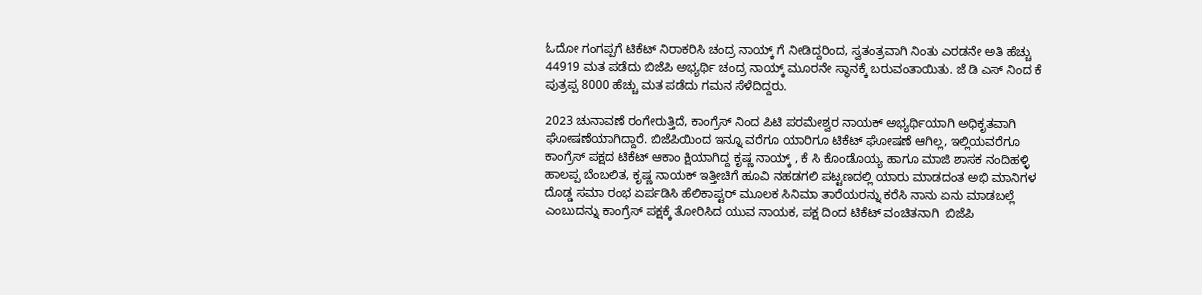ಓದೋ ಗಂಗಪ್ಪಗೆ ಟಿಕೆಟ್ ನಿರಾಕರಿಸಿ ಚಂದ್ರ ನಾಯ್ಕ್ ಗೆ ನೀಡಿದ್ದರಿಂದ, ಸ್ವತಂತ್ರವಾಗಿ ನಿಂತು ಎರಡನೇ ಅತಿ ಹೆಚ್ಚು 44919 ಮತ ಪಡೆದು ಬಿಜೆಪಿ ಅಭ್ಯರ್ಥಿ ಚಂದ್ರ ನಾಯ್ಕ್ ಮೂರನೇ ಸ್ಥಾನಕ್ಕೆ ಬರುವಂತಾಯಿತು. ಜೆ ಡಿ ಎಸ್ ನಿಂದ ಕೆ ಪುತ್ರಪ್ಪ 8000 ಹೆಚ್ಚು ಮತ ಪಡೆದು ಗಮನ ಸೆಳೆದಿದ್ದರು.

2023 ಚುನಾವಣೆ ರಂಗೇರುತ್ತಿದೆ, ಕಾಂಗ್ರೆಸ್ ನಿಂದ ಪಿಟಿ ಪರಮೇಶ್ವರ ನಾಯಕ್ ಅಭ್ಯರ್ಥಿಯಾಗಿ ಅಧಿಕೃತವಾಗಿ ಘೋಷಣೆಯಾಗಿದ್ದಾರೆ. ಬಿಜೆಪಿಯಿಂದ ಇನ್ನೂ ವರೆಗೂ ಯಾರಿಗೂ ಟಿಕೆಟ್ ಘೋಷಣೆ ಆಗಿಲ್ಲ, ಇಲ್ಲಿಯವರೆಗೂ ಕಾಂಗ್ರೆಸ್ ಪಕ್ಷದ ಟಿಕೆಟ್ ಆಕಾಂ ಕ್ಷಿಯಾಗಿದ್ದ ಕೃಷ್ಣ ನಾಯ್ಕ್ , ಕೆ ಸಿ ಕೊಂಡೊಯ್ಯ ಹಾಗೂ ಮಾಜಿ ಶಾಸಕ ನಂದಿಹಳ್ಳಿ ಹಾಲಪ್ಪ ಬೆಂಬಲಿತ, ಕೃಷ್ಣ ನಾಯಕ್ ಇತ್ತೀಚಿಗೆ ಹೂವಿ ನಹಡಗಲಿ ಪಟ್ಟಣದಲ್ಲಿ ಯಾರು ಮಾಡದಂತ ಅಭಿ ಮಾನಿಗಳ  ದೊಡ್ಡ ಸಮಾ ರಂಭ ಏರ್ಪಡಿಸಿ ಹೆಲಿಕಾಪ್ಟರ್ ಮೂಲಕ ಸಿನಿಮಾ ತಾರೆಯರನ್ನು ಕರೆಸಿ ನಾನು ಏನು ಮಾಡಬಲ್ಲೆ ಎಂಬುದನ್ನು ಕಾಂಗ್ರೆಸ್ ಪಕ್ಷಕ್ಕೆ ತೋರಿಸಿದ ಯುವ ನಾಯಕ, ಪಕ್ಷ ದಿಂದ ಟಿಕೆಟ್ ವಂಚಿತನಾಗಿ  ಬಿಜೆಪಿ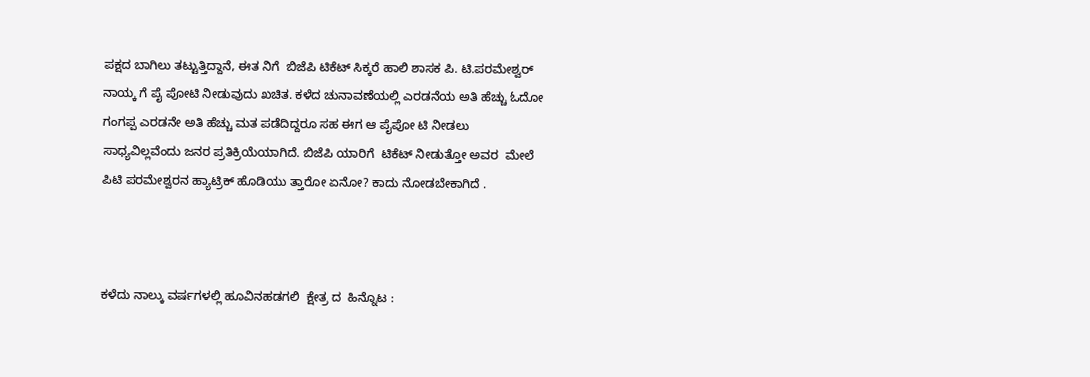ಪಕ್ಷದ ಬಾಗಿಲು ತಟ್ಟುತ್ತಿದ್ದಾನೆ, ಈತ ನಿಗೆ  ಬಿಜೆಪಿ ಟಿಕೆಟ್ ಸಿಕ್ಕರೆ ಹಾಲಿ ಶಾಸಕ ಪಿ. ಟಿ.ಪರಮೇಶ್ವರ್ ನಾಯ್ಕ ಗೆ ಪೈ ಪೋಟಿ ನೀಡುವುದು ಖಚಿತ. ಕಳೆದ ಚುನಾವಣೆಯಲ್ಲಿ ಎರಡನೆಯ ಅತಿ ಹೆಚ್ಚು ಓದೋ ಗಂಗಪ್ಪ ಎರಡನೇ ಅತಿ ಹೆಚ್ಚು ಮತ ಪಡೆದಿದ್ದರೂ ಸಹ ಈಗ ಆ ಪೈಪೋ ಟಿ ನೀಡಲು ಸಾಧ್ಯವಿಲ್ಲವೆಂದು ಜನರ ಪ್ರತಿಕ್ರಿಯೆಯಾಗಿದೆ. ಬಿಜೆಪಿ ಯಾರಿಗೆ  ಟಿಕೆಟ್ ನೀಡುತ್ತೋ ಅವರ  ಮೇಲೆ ಪಿಟಿ ಪರಮೇಶ್ವರನ ಹ್ಯಾಟ್ರಿಕ್ ಹೊಡಿಯು ತ್ತಾರೋ ಏನೋ? ಕಾದು ನೋಡಬೇಕಾಗಿದೆ .



ಕಳೆದು ನಾಲ್ಕು ವರ್ಷಗಳಲ್ಲಿ ಹೂವಿನಹಡಗಲಿ  ಕ್ಷೇತ್ರ ದ  ಹಿನ್ನೊಟ :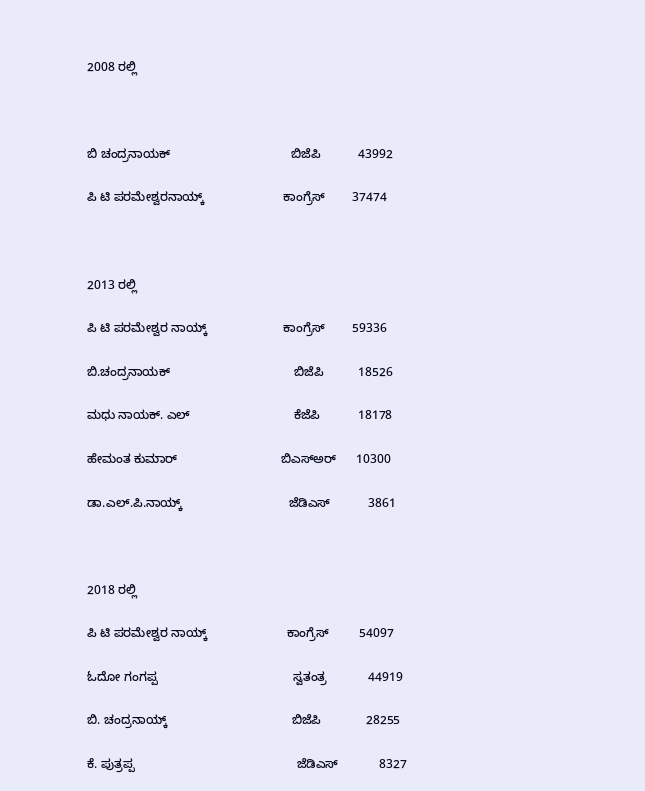2008 ರಲ್ಲಿ



ಬಿ ಚಂದ್ರನಾಯಕ್                                   ಬಿಜೆಪಿ           43992

ಪಿ ಟಿ ಪರಮೇಶ್ವರನಾಯ್ಕ್                       ಕಾಂಗ್ರೆಸ್        37474



2013 ರಲ್ಲಿ

ಪಿ ಟಿ ಪರಮೇಶ್ವರ ನಾಯ್ಕ್                      ಕಾಂಗ್ರೆಸ್        59336

ಬಿ.ಚಂದ್ರನಾಯಕ್                                    ಬಿಜೆಪಿ          18526

ಮಧು ನಾಯಕ್. ಎಲ್                              ಕೆಜೆಪಿ           18178

ಹೇಮಂತ ಕುಮಾರ್                              ಬಿಎಸ್ಅರ್      10300

ಡಾ.ಎಲ್.ಪಿ.ನಾಯ್ಕ್                               ಜೆಡಿಎಸ್           3861



2018 ರಲ್ಲಿ

ಪಿ ಟಿ ಪರಮೇಶ್ವರ ನಾಯ್ಕ್                       ಕಾಂಗ್ರೆಸ್         54097

ಓದೋ ಗಂಗಪ್ಪ                                       ಸ್ವತಂತ್ರ            44919

ಬಿ. ಚಂದ್ರನಾಯ್ಕ್                                    ಬಿಜೆಪಿ             28255

ಕೆ. ಪುತ್ರಪ್ಪ                                               ಜೆಡಿಎಸ್            8327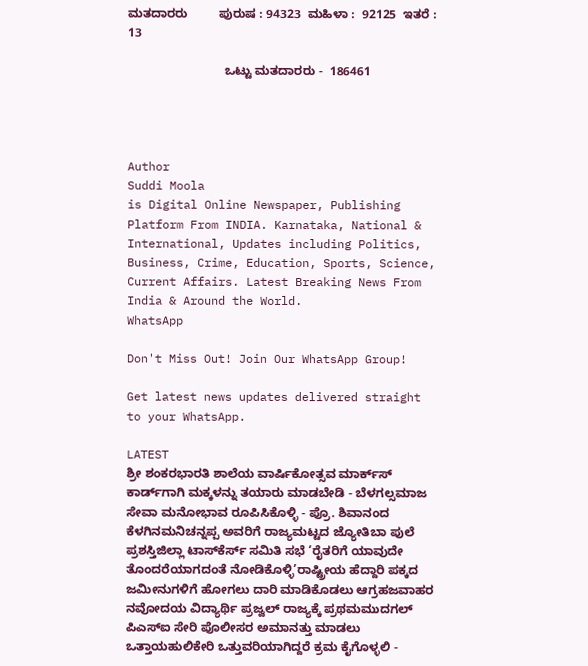ಮತದಾರರು         ಪುರುಷ : 94323  ಮಹಿಳಾ :  92125  ಇತರೆ : 13

                            ಒಟ್ಟು ಮತದಾರರು -  186461




Author
Suddi Moola
is Digital Online Newspaper, Publishing Platform From INDIA. Karnataka, National & International, Updates including Politics, Business, Crime, Education, Sports, Science, Current Affairs. Latest Breaking News From India & Around the World.
WhatsApp

Don't Miss Out! Join Our WhatsApp Group!

Get latest news updates delivered straight to your WhatsApp.

LATEST
ಶ್ರೀ ಶಂಕರಭಾರತಿ ಶಾಲೆಯ ವಾರ್ಷಿಕೋತ್ಸವ ಮಾರ್ಕ್‌ಸ್‌ ಕಾರ್ಡ್‌ಗಾಗಿ ಮಕ್ಕಳನ್ನು ತಯಾರು ಮಾಡಬೇಡಿ - ಬೆಳಗಲ್ಸಮಾಜ ಸೇವಾ ಮನೋಭಾವ ರೂಪಿಸಿಕೊಳ್ಳಿ - ಪ್ರೊ. ಶಿವಾನಂದ ಕೆಳಗಿನಮನಿಚನ್ನಪ್ಪ ಅವರಿಗೆ ರಾಜ್ಯಮಟ್ಟದ ಜ್ಯೋತಿಬಾ ಪುಲೆ ಪ್ರಶಸ್ತಿಜಿಲ್ಲಾ ಟಾಸ್‌‌ಕೆರ್ಸ್ ಸಮಿತಿ ಸಭೆ ‘ರೈತರಿಗೆ ಯಾವುದೇ ತೊಂದರೆಯಾಗದಂತೆ ನೋಡಿಕೊಳ್ಳಿ’ರಾಷ್ಟ್ರೀಯ ಹೆದ್ದಾರಿ ಪಕ್ಕದ ಜಮೀನುಗಳಿಗೆ ಹೋಗಲು ದಾರಿ ಮಾಡಿಕೊಡಲು ಆಗ್ರಹಜವಾಹರ ನವೋದಯ ವಿದ್ಯಾರ್ಥಿ ಪ್ರಜ್ವಲ್ ರಾಜ್ಯಕ್ಕೆ ಪ್ರಥಮಮುದಗಲ್ ಪಿಎಸ್‌ಐ ಸೇರಿ ಪೊಲೀಸರ ಅಮಾನತ್ತು ಮಾಡಲು ಒತ್ತಾಯಹುಲಿಕೇರಿ ಒತ್ತುವರಿಯಾಗಿದ್ದರೆ ಕ್ರಮ ಕೈಗೊಳ್ಳಲಿ -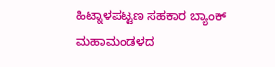ಹಿಟ್ನಾಳಪಟ್ಟಣ ಸಹಕಾರ ಬ್ಯಾಂಕ್ ಮಹಾಮಂಡಳದ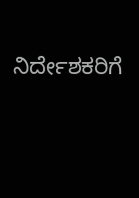ನಿರ್ದೇಶಕರಿಗೆ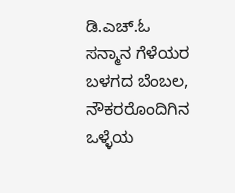ಡಿ.ಎಚ್.ಓ ಸನ್ಮಾನ ಗೆಳೆಯರ ಬಳಗದ ಬೆಂಬಲ, ನೌಕರರೊಂದಿಗಿನ ಒಳ್ಳೆಯ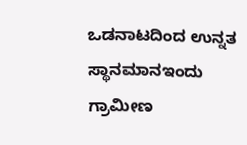ಒಡನಾಟದಿಂದ ಉನ್ನತ ಸ್ಥಾನಮಾನಇಂದು ಗ್ರಾಮೀಣ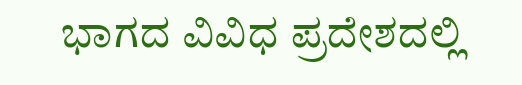ಭಾಗದ ವಿವಿಧ ಪ್ರದೇಶದಲ್ಲಿ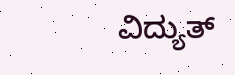ವಿದ್ಯುತ್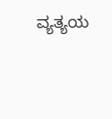ವ್ಯತ್ಯಯ